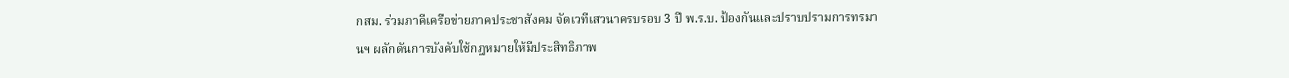กสม. ร่วมภาคีเครือข่ายภาคประชาสังคม จัดเวทีเสวนาครบรอบ 3 ปี พ.ร.บ. ป้องกันและปราบปรามการทรมานฯ ผลักดันการบังคับใช้กฎหมายให้มีประสิทธิภาพ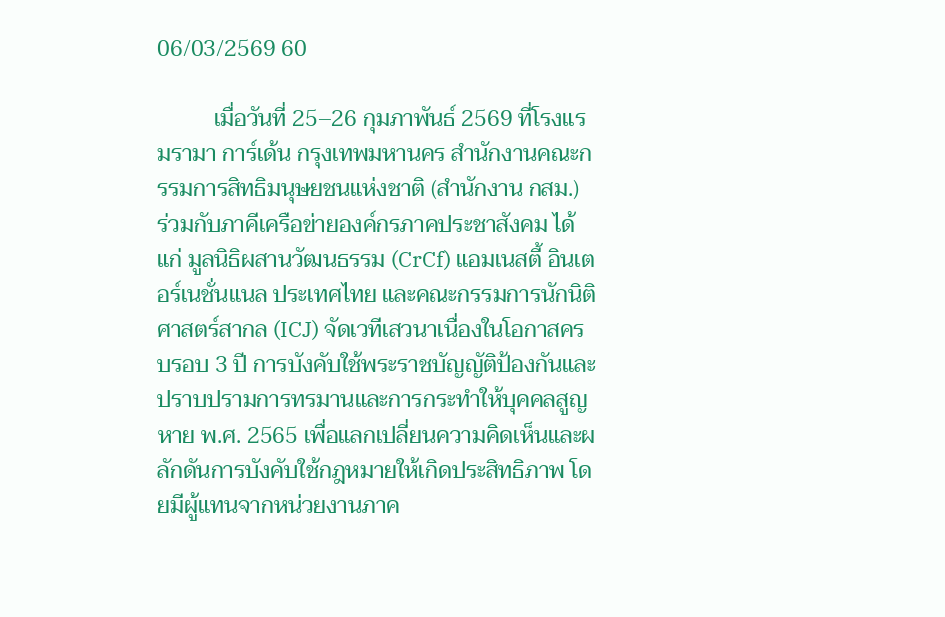06/03/2569 60

          เมื่อวันที่ 25–26 กุมภาพันธ์ 2569 ที่โรงแรมรามา การ์เด้น กรุงเทพมหานคร สำนักงานคณะกรรมการสิทธิมนุษยชนแห่งชาติ (สำนักงาน กสม.) ร่วมกับภาคีเครือข่ายองค์กรภาคประชาสังคม ได้แก่ มูลนิธิผสานวัฒนธรรม (CrCf) แอมเนสตี้ อินเตอร์เนชั่นแนล ประเทศไทย และคณะกรรมการนักนิติศาสตร์สากล (ICJ) จัดเวทีเสวนาเนื่องในโอกาสครบรอบ 3 ปี การบังคับใช้พระราชบัญญัติป้องกันและปราบปรามการทรมานและการกระทำให้บุคคลสูญหาย พ.ศ. 2565 เพื่อแลกเปลี่ยนความคิดเห็นและผลักดันการบังคับใช้กฎหมายให้เกิดประสิทธิภาพ โดยมีผู้แทนจากหน่วยงานภาค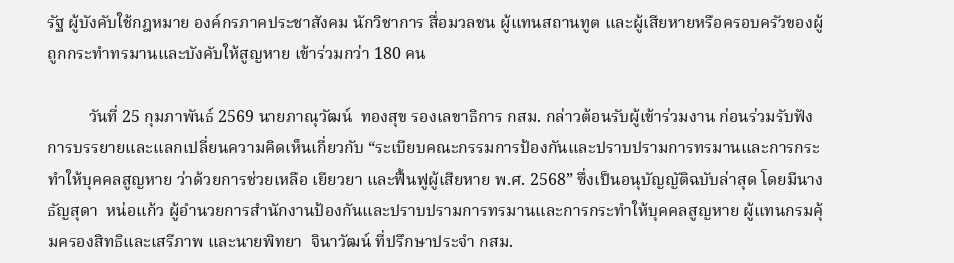รัฐ ผู้บังคับใช้กฎหมาย องค์กรภาคประชาสังคม นักวิชาการ สื่อมวลชน ผู้แทนสถานทูต และผู้เสียหายหรือครอบครัวของผู้ถูกกระทำทรมานและบังคับให้สูญหาย เข้าร่วมกว่า 180 คน

          วันที่ 25 กุมภาพันธ์ 2569 นายภาณุวัฒน์  ทองสุข รองเลขาธิการ กสม. กล่าวต้อนรับผู้เข้าร่วมงาน ก่อนร่วมรับฟังการบรรยายและแลกเปลี่ยนความคิดเห็นเกี่ยวกับ “ระเบียบคณะกรรมการป้องกันและปราบปรามการทรมานและการกระทำให้บุคคลสูญหาย ว่าด้วยการช่วยเหลือ เยียวยา และฟื้นฟูผู้เสียหาย พ.ศ. 2568” ซึ่งเป็นอนุบัญญัติฉบับล่าสุด โดยมีนางธัญสุดา  หน่อแก้ว ผู้อำนวยการสำนักงานป้องกันและปราบปรามการทรมานและการกระทำให้บุคคลสูญหาย ผู้แทนกรมคุ้มครองสิทธิและเสรีภาพ และนายพิทยา  จินาวัฒน์ ที่ปรึกษาประจำ กสม.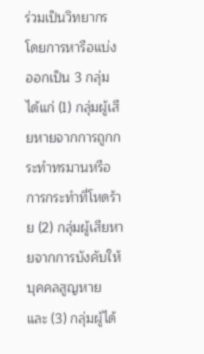ร่วมเป็นวิทยากร โดยการหารือแบ่งออกเป็น 3 กลุ่ม ได้แก่ (1) กลุ่มผู้เสียหายจากการถูกกระทำทรมานหรือการกระทำที่โหดร้าย (2) กลุ่มผู้เสียหายจากการบังคับให้บุคคลสูญหาย และ (3) กลุ่มผู้ได้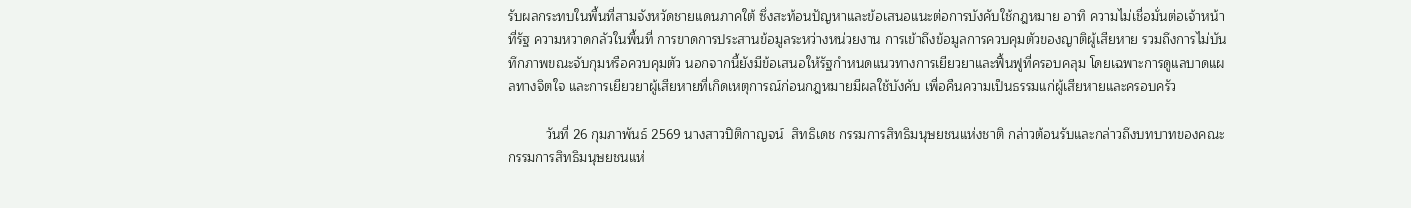รับผลกระทบในพื้นที่สามจังหวัดชายแดนภาคใต้ ซึ่งสะท้อนปัญหาและข้อเสนอแนะต่อการบังคับใช้กฎหมาย อาทิ ความไม่เชื่อมั่นต่อเจ้าหน้าที่รัฐ ความหวาดกลัวในพื้นที่ การขาดการประสานข้อมูลระหว่างหน่วยงาน การเข้าถึงข้อมูลการควบคุมตัวของญาติผู้เสียหาย รวมถึงการไม่บันทึกภาพขณะจับกุมหรือควบคุมตัว นอกจากนี้ยังมีข้อเสนอให้รัฐกำหนดแนวทางการเยียวยาและฟื้นฟูที่ครอบคลุม โดยเฉพาะการดูแลบาดแผลทางจิตใจ และการเยียวยาผู้เสียหายที่เกิดเหตุการณ์ก่อนกฎหมายมีผลใช้บังคับ เพื่อคืนความเป็นธรรมแก่ผู้เสียหายและครอบครัว

          วันที่ 26 กุมภาพันธ์ 2569 นางสาวปิติกาญจน์  สิทธิเดช กรรมการสิทธิมนุษยชนแห่งชาติ กล่าวต้อนรับและกล่าวถึงบทบาทของคณะกรรมการสิทธิมนุษยชนแห่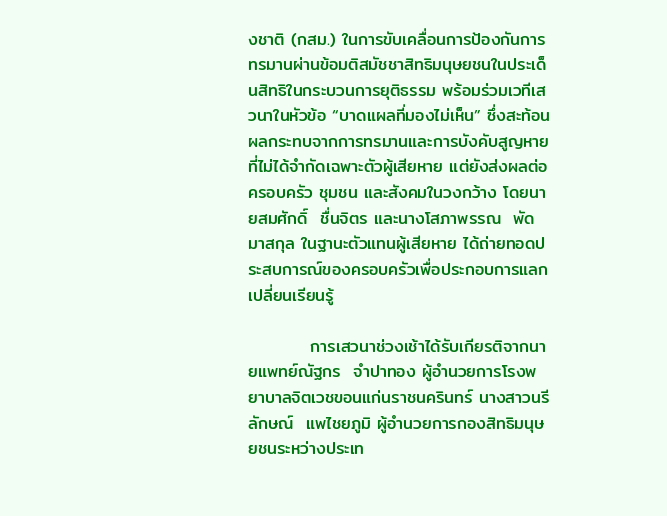งชาติ (กสม.) ในการขับเคลื่อนการป้องกันการทรมานผ่านข้อมติสมัชชาสิทธิมนุษยชนในประเด็นสิทธิในกระบวนการยุติธรรม พร้อมร่วมเวทีเสวนาในหัวข้อ “บาดแผลที่มองไม่เห็น” ซึ่งสะท้อนผลกระทบจากการทรมานและการบังคับสูญหายที่ไม่ได้จำกัดเฉพาะตัวผู้เสียหาย แต่ยังส่งผลต่อครอบครัว ชุมชน และสังคมในวงกว้าง โดยนายสมศักดิ์  ชื่นจิตร และนางโสภาพรรณ  พัดมาสกุล ในฐานะตัวแทนผู้เสียหาย ได้ถ่ายทอดประสบการณ์ของครอบครัวเพื่อประกอบการแลกเปลี่ยนเรียนรู้

          การเสวนาช่วงเช้าได้รับเกียรติจากนายแพทย์ณัฐกร  จำปาทอง ผู้อำนวยการโรงพยาบาลจิตเวชขอนแก่นราชนครินทร์ นางสาวนรีลักษณ์  แพไชยภูมิ ผู้อำนวยการกองสิทธิมนุษยชนระหว่างประเท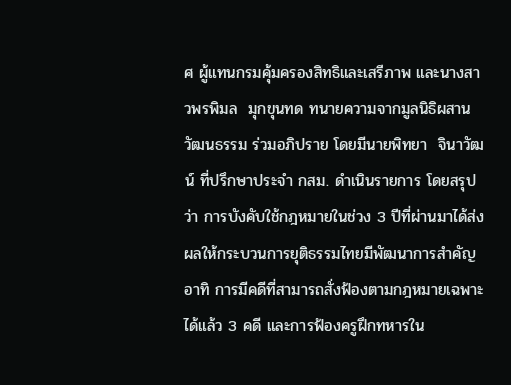ศ ผู้แทนกรมคุ้มครองสิทธิและเสรีภาพ และนางสาวพรพิมล  มุกขุนทด ทนายความจากมูลนิธิผสานวัฒนธรรม ร่วมอภิปราย โดยมีนายพิทยา  จินาวัฒน์ ที่ปรึกษาประจำ กสม. ดำเนินรายการ โดยสรุปว่า การบังคับใช้กฎหมายในช่วง 3 ปีที่ผ่านมาได้ส่งผลให้กระบวนการยุติธรรมไทยมีพัฒนาการสำคัญ อาทิ การมีคดีที่สามารถสั่งฟ้องตามกฎหมายเฉพาะได้แล้ว 3 คดี และการฟ้องครูฝึกทหารใน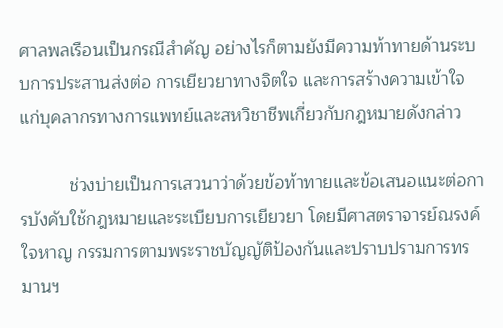ศาลพลเรือนเป็นกรณีสำคัญ อย่างไรก็ตามยังมีความท้าทายด้านระบบการประสานส่งต่อ การเยียวยาทางจิตใจ และการสร้างความเข้าใจแก่บุคลากรทางการแพทย์และสหวิชาชีพเกี่ยวกับกฎหมายดังกล่าว

          ช่วงบ่ายเป็นการเสวนาว่าด้วยข้อท้าทายและข้อเสนอแนะต่อการบังคับใช้กฎหมายและระเบียบการเยียวยา โดยมีศาสตราจารย์ณรงค์  ใจหาญ กรรมการตามพระราชบัญญัติป้องกันและปราบปรามการทรมานฯ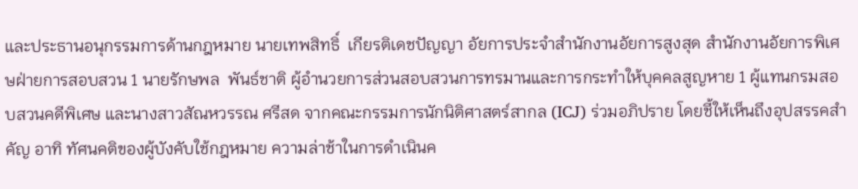และประธานอนุกรรมการด้านกฎหมาย นายเทพสิทธิ์  เกียรติเดชปัญญา อัยการประจำสำนักงานอัยการสูงสุด สำนักงานอัยการพิเศษฝ่ายการสอบสวน 1 นายรักษพล  พันธ์ชาติ ผู้อำนวยการส่วนสอบสวนการทรมานและการกระทำให้บุคคลสูญหาย 1 ผู้แทนกรมสอบสวนคดีพิเศษ และนางสาวสัณหวรรณ ศรีสด จากคณะกรรมการนักนิติศาสตร์สากล (ICJ) ร่วมอภิปราย โดยชี้ให้เห็นถึงอุปสรรคสำคัญ อาทิ ทัศนคติของผู้บังคับใช้กฎหมาย ความล่าช้าในการดำเนินค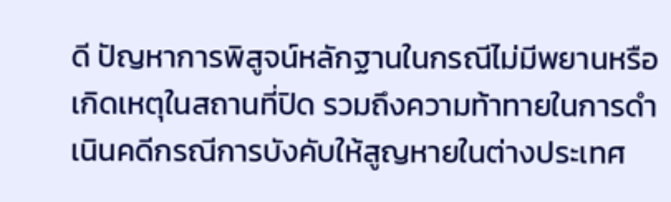ดี ปัญหาการพิสูจน์หลักฐานในกรณีไม่มีพยานหรือเกิดเหตุในสถานที่ปิด รวมถึงความท้าทายในการดำเนินคดีกรณีการบังคับให้สูญหายในต่างประเทศ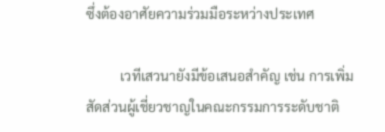ซึ่งต้องอาศัยความร่วมมือระหว่างประเทศ

          เวทีเสวนายังมีข้อเสนอสำคัญ เช่น การเพิ่มสัดส่วนผู้เชี่ยวชาญในคณะกรรมการระดับชาติ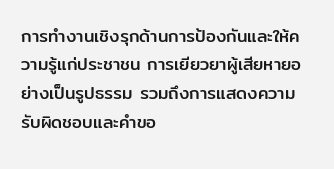การทำงานเชิงรุกด้านการป้องกันและให้ความรู้แก่ประชาชน การเยียวยาผู้เสียหายอย่างเป็นรูปธรรม รวมถึงการแสดงความรับผิดชอบและคำขอ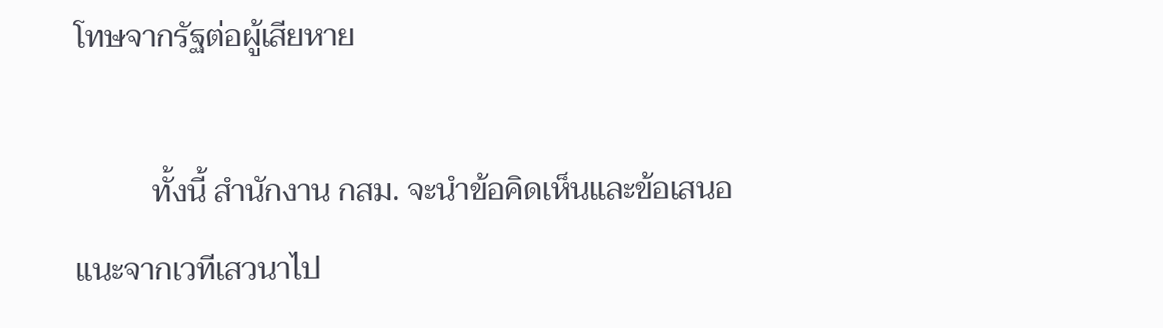โทษจากรัฐต่อผู้เสียหาย

          ทั้งนี้ สำนักงาน กสม. จะนำข้อคิดเห็นและข้อเสนอแนะจากเวทีเสวนาไป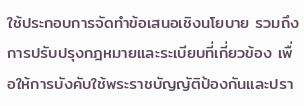ใช้ประกอบการจัดทำข้อเสนอเชิงนโยบาย รวมถึงการปรับปรุงกฎหมายและระเบียบที่เกี่ยวข้อง เพื่อให้การบังคับใช้พระราชบัญญัติป้องกันและปรา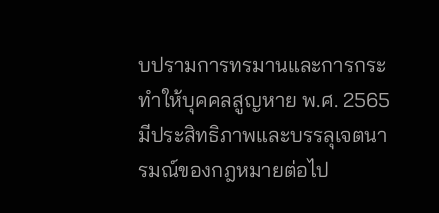บปรามการทรมานและการกระทำให้บุคคลสูญหาย พ.ศ. 2565 มีประสิทธิภาพและบรรลุเจตนารมณ์ของกฎหมายต่อไป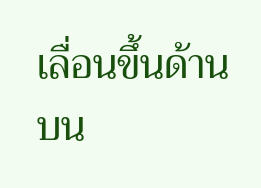เลื่อนขึ้นด้านบน